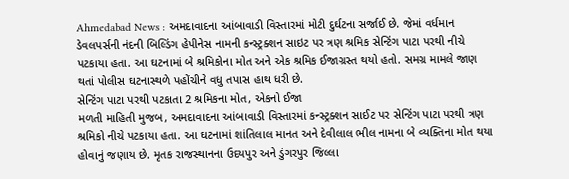Ahmedabad News : અમદાવાદના આંબાવાડી વિસ્તારમાં મોટી દુર્ઘટના સર્જાઈ છે. જેમાં વર્ધમાન ડેવલપર્સની નંદની બિલ્ડિંગ હેપીનેસ નામની કન્સ્ટ્રક્શન સાઇટ પર ત્રણ શ્રમિક સેન્ટિંગ પાટા પરથી નીચે પટકાયા હતા. આ ઘટનામાં બે શ્રમિકોના મોત અને એક શ્રમિક ઈજાગ્રસ્ત થયો હતો. સમગ્ર મામલે જાણ થતાં પોલીસ ઘટનાસ્થળે પહોંચીને વધુ તપાસ હાથ ધરી છે.
સેન્ટિંગ પાટા પરથી પટકાતા 2 શ્રમિકના મોત, એકનો ઈજા
મળતી માહિતી મુજબ, અમદાવાદના આંબાવાડી વિસ્તારમાં કન્સ્ટ્રક્શન સાઈટ પર સેન્ટિંગ પાટા પરથી ત્રણ શ્રમિકો નીચે પટકાયા હતા. આ ઘટનામાં શાંતિલાલ માનત અને દેવીલાલ ભીલ નામના બે વ્યક્તિના મોત થયા હોવાનું જણાય છે. મૃતક રાજસ્થાનના ઉદયપુર અને ડુંગરપુર જિલ્લા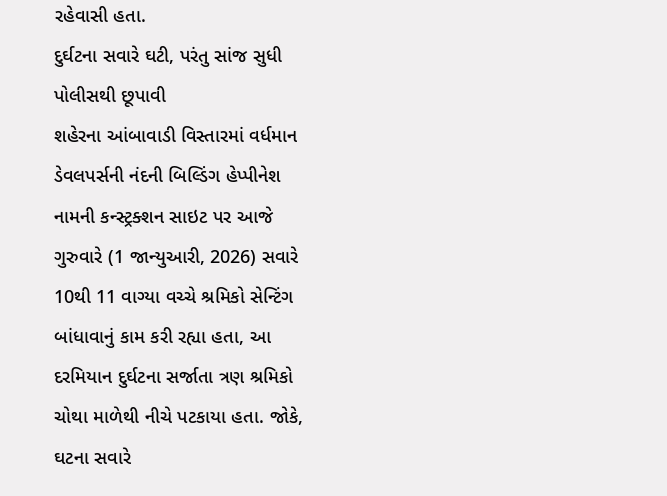રહેવાસી હતા.
દુર્ઘટના સવારે ઘટી, પરંતુ સાંજ સુધી પોલીસથી છૂપાવી
શહેરના આંબાવાડી વિસ્તારમાં વર્ધમાન ડેવલપર્સની નંદની બિલ્ડિંગ હેપ્પીનેશ નામની કન્સ્ટ્રક્શન સાઇટ પર આજે ગુરુવારે (1 જાન્યુઆરી, 2026) સવારે 10થી 11 વાગ્યા વચ્ચે શ્રમિકો સેન્ટિંગ બાંધાવાનું કામ કરી રહ્યા હતા, આ દરમિયાન દુર્ઘટના સર્જાતા ત્રણ શ્રમિકો ચોથા માળેથી નીચે પટકાયા હતા. જોકે, ઘટના સવારે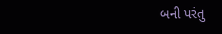બની પરંતુ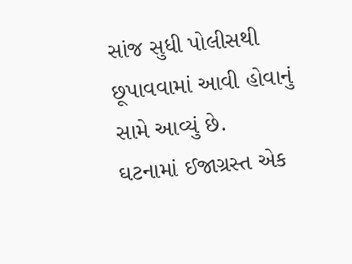સાંજ સુધી પોલીસથી છૂપાવવામાં આવી હોવાનું સામે આવ્યું છે.
ઘટનામાં ઈજાગ્રસ્ત એક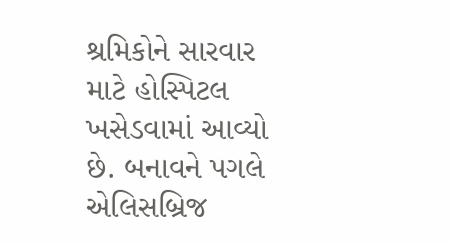શ્રમિકોને સારવાર માટે હોસ્પિટલ ખસેડવામાં આવ્યો છે. બનાવને પગલે એલિસબ્રિજ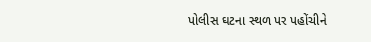પોલીસ ઘટના સ્થળ પર પહોંચીને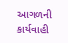આગળની કાર્યવાહી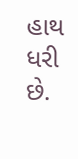હાથ ધરી છે.